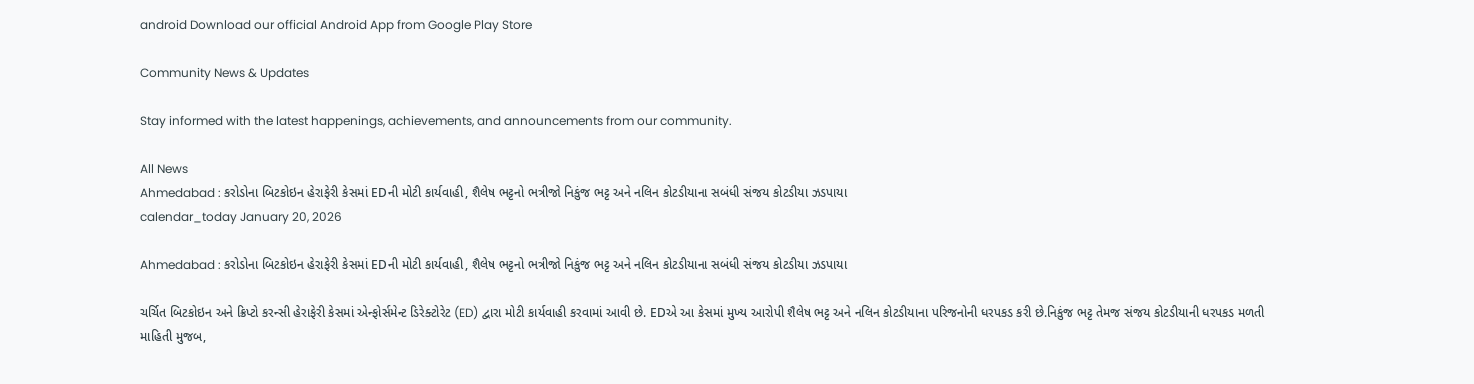android Download our official Android App from Google Play Store

Community News & Updates

Stay informed with the latest happenings, achievements, and announcements from our community.

All News
Ahmedabad : કરોડોના બિટકોઇન હેરાફેરી કેસમાં EDની મોટી કાર્યવાહી, શૈલેષ ભટ્ટનો ભત્રીજો નિકુંજ ભટ્ટ અને નલિન કોટડીયાના સબંધી સંજય કોટડીયા ઝડપાયા
calendar_today January 20, 2026

Ahmedabad : કરોડોના બિટકોઇન હેરાફેરી કેસમાં EDની મોટી કાર્યવાહી, શૈલેષ ભટ્ટનો ભત્રીજો નિકુંજ ભટ્ટ અને નલિન કોટડીયાના સબંધી સંજય કોટડીયા ઝડપાયા

ચર્ચિત બિટકોઇન અને ક્રિપ્ટો કરન્સી હેરાફેરી કેસમાં એન્ફોર્સમેન્ટ ડિરેક્ટોરેટ (ED) દ્વારા મોટી કાર્યવાહી કરવામાં આવી છે. EDએ આ કેસમાં મુખ્ય આરોપી શૈલેષ ભટ્ટ અને નલિન કોટડીયાના પરિજનોની ધરપકડ કરી છે.નિકુંજ ભટ્ટ તેમજ સંજય કોટડીયાની ધરપકડ મળતી માહિતી મુજબ,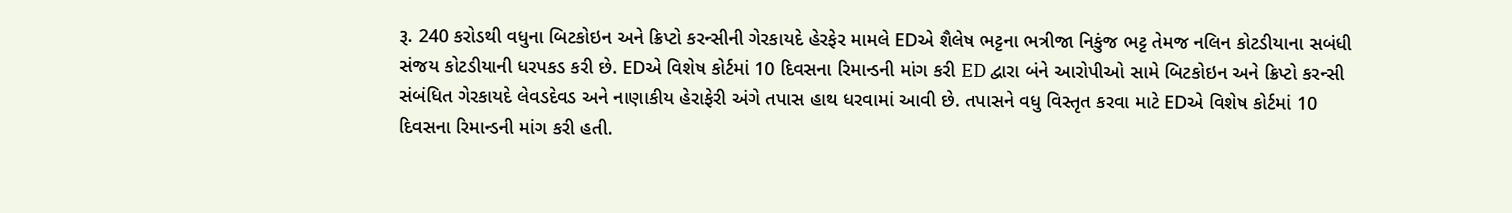રૂ. 240 કરોડથી વધુના બિટકોઇન અને ક્રિપ્ટો કરન્સીની ગેરકાયદે હેરફેર મામલે EDએ શૈલેષ ભટ્ટના ભત્રીજા નિકુંજ ભટ્ટ તેમજ નલિન કોટડીયાના સબંધી સંજય કોટડીયાની ધરપકડ કરી છે. EDએ વિશેષ કોર્ટમાં 10 દિવસના રિમાન્ડની માંગ કરી ED દ્વારા બંને આરોપીઓ સામે બિટકોઇન અને ક્રિપ્ટો કરન્સી સંબંધિત ગેરકાયદે લેવડદેવડ અને નાણાકીય હેરાફેરી અંગે તપાસ હાથ ધરવામાં આવી છે. તપાસને વધુ વિસ્તૃત કરવા માટે EDએ વિશેષ કોર્ટમાં 10 દિવસના રિમાન્ડની માંગ કરી હતી.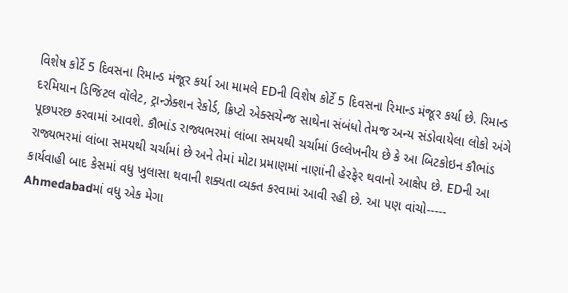વિશેષ કોર્ટે 5 દિવસના રિમાન્ડ મંજૂર કર્યા આ મામલે EDની વિશેષ કોર્ટે 5 દિવસના રિમાન્ડ મંજૂર કર્યા છે. રિમાન્ડ દરમિયાન ડિજિટલ વૉલેટ, ટ્રાન્ઝેક્શન રેકોર્ડ, ક્રિપ્ટો એક્સચેન્જ સાથેના સંબંધો તેમજ અન્ય સંડોવાયેલા લોકો અંગે પૂછપરછ કરવામાં આવશે. કૌભાંડ રાજ્યભરમાં લાંબા સમયથી ચર્ચામાં ઉલ્લેખનીય છે કે આ બિટકોઇન કૌભાંડ રાજ્યભરમાં લાંબા સમયથી ચર્ચામાં છે અને તેમાં મોટા પ્રમાણમાં નાણાંની હેરફેર થવાનો આક્ષેપ છે. EDની આ કાર્યવાહી બાદ કેસમાં વધુ ખુલાસા થવાની શક્યતા વ્યક્ત કરવામાં આવી રહી છે. આ પણ વાંચો-----   Ahmedabadમાં વધુ એક મેગા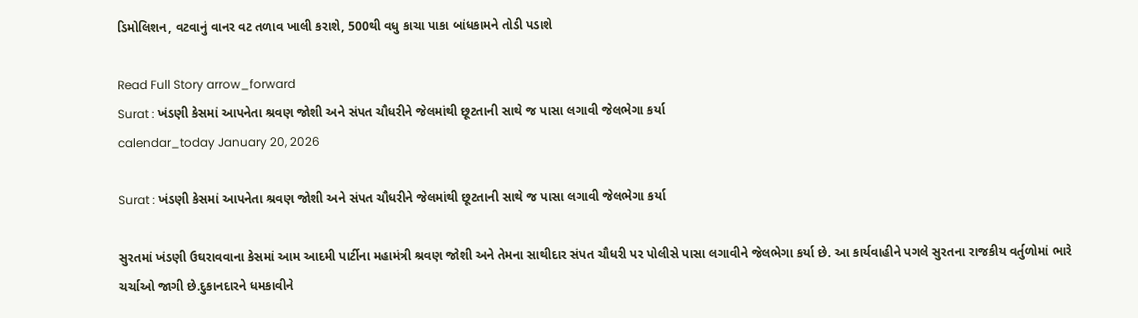ડિમોલિશન, વટવાનું વાનર વટ તળાવ ખાલી કરાશે, 500થી વધુ કાચા પાકા બાંધકામને તોડી પડાશે

Read Full Story arrow_forward
Surat : ખંડણી કેસમાં આપનેતા શ્રવણ જોશી અને સંપત ચૌધરીને જેલમાંથી છૂટતાની સાથે જ પાસા લગાવી જેલભેગા કર્યા
calendar_today January 20, 2026

Surat : ખંડણી કેસમાં આપનેતા શ્રવણ જોશી અને સંપત ચૌધરીને જેલમાંથી છૂટતાની સાથે જ પાસા લગાવી જેલભેગા કર્યા

સુરતમાં ખંડણી ઉઘરાવવાના કેસમાં આમ આદમી પાર્ટીના મહામંત્રી શ્રવણ જોશી અને તેમના સાથીદાર સંપત ચૌધરી પર પોલીસે પાસા લગાવીને જેલભેગા કર્યા છે. આ કાર્યવાહીને પગલે સુરતના રાજકીય વર્તુળોમાં ભારે ચર્ચાઓ જાગી છે.દુકાનદારને ધમકાવીને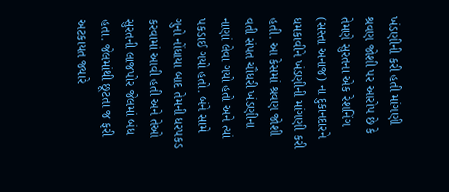ખંડણીની કરી હતી માંગણી શ્રવણ જોશી પર આરોપ છે કે તેમણે સુરતના એક રેશનિંગ (સસ્તા અનાજ) ના દુકાનદારને ધમકાવીને ખંડણીની માંગણી કરી હતી. આ કેસમાં શ્રવણ જોશી વતી સંપત ચૌધરી ખંડણીના નાણાં લેવા ગયો હતો અને ત્યાં પકડાઈ ગયો હતો. બંને સામે ગુનો નોંધાયા બાદ તેમની ધરપકડ કરવામાં આવી હતી અને તેઓ સુરતની લાજપોર જેલમાં બંધ હતા. જેલમાંથી છૂટતા જ ફરી અટકાયત જ્યારે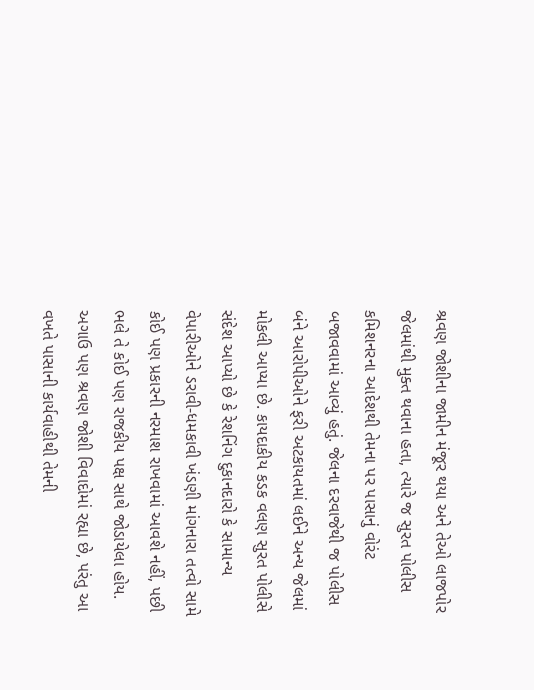શ્રવણ જોશીના જામીન મંજૂર થયા અને તેઓ લાજપોર જેલમાંથી મુક્ત થવાના હતા, ત્યારે જ સુરત પોલીસ કમિશનરના આદેશથી તેમના પર પાસાનું વોરંટ બજાવવામાં આવ્યું હતું. જેલના દરવાજેથી જ પોલીસ બંને આરોપીઓને ફરી અટકાયતમાં લઈને અન્ય જેલમાં મોકલી આપ્યા છે. કાયદાકીય કડક વલણ સુરત પોલીસે સંદેશ આપ્યો છે કે રેશનિંગ દુકાનદારો કે સામાન્ય વેપારીઓને ડરાવી-ધમકાવી ખંડણી માંગનારા તત્વો સામે કોઈ પણ પ્રકારની નરમાશ રાખવામાં આવશે નહીં, પછી ભલે તે કોઈ પણ રાજકીય પક્ષ સાથે જોડાયેલા હોય. અગાઉ પણ શ્રવણ જોશી વિવાદોમાં રહ્યા છે, પરંતુ આ વખતે પાસાની કાર્યવાહીથી તેમની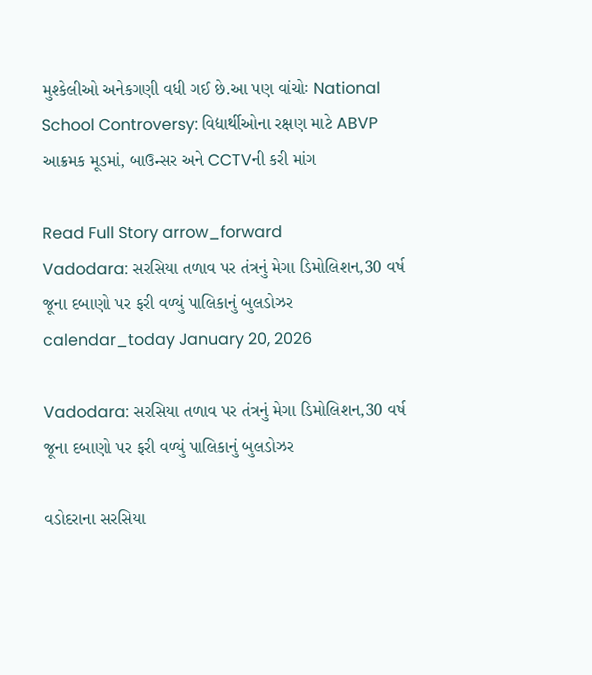મુશ્કેલીઓ અનેકગણી વધી ગઈ છે.આ પણ વાંચોઃ National School Controversy: વિદ્યાર્થીઓના રક્ષણ માટે ABVP આક્રમક મૂડમાં, બાઉન્સર અને CCTVની કરી માંગ

Read Full Story arrow_forward
Vadodara: સરસિયા તળાવ પર તંત્રનું મેગા ડિમોલિશન,30 વર્ષ જૂના દબાણો પર ફરી વળ્યું પાલિકાનું બુલડોઝર
calendar_today January 20, 2026

Vadodara: સરસિયા તળાવ પર તંત્રનું મેગા ડિમોલિશન,30 વર્ષ જૂના દબાણો પર ફરી વળ્યું પાલિકાનું બુલડોઝર

વડોદરાના સરસિયા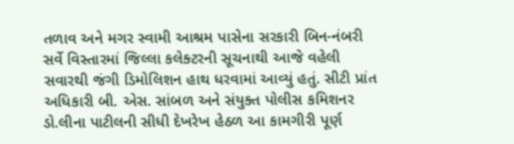તળાવ અને મગર સ્વામી આશ્રમ પાસેના સરકારી બિન-નંબરી સર્વે વિસ્તારમાં જિલ્લા કલેક્ટરની સૂચનાથી આજે વહેલી સવારથી જંગી ડિમોલિશન હાથ ધરવામાં આવ્યું હતું. સીટી પ્રાંત અધિકારી બી. એસ. સાંબળ અને સંયુક્ત પોલીસ કમિશનર ડો.લીના પાટીલની સીધી દેખરેખ હેઠળ આ કામગીરી પૂર્ણ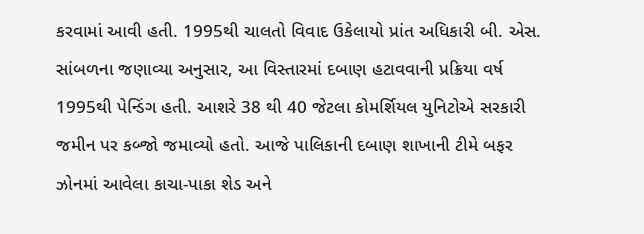કરવામાં આવી હતી. 1995થી ચાલતો વિવાદ ઉકેલાયો પ્રાંત અધિકારી બી. એસ. સાંબળના જણાવ્યા અનુસાર, આ વિસ્તારમાં દબાણ હટાવવાની પ્રક્રિયા વર્ષ 1995થી પેન્ડિંગ હતી. આશરે 38 થી 40 જેટલા કોમર્શિયલ યુનિટોએ સરકારી જમીન પર કબ્જો જમાવ્યો હતો. આજે પાલિકાની દબાણ શાખાની ટીમે બફર ઝોનમાં આવેલા કાચા-પાકા શેડ અને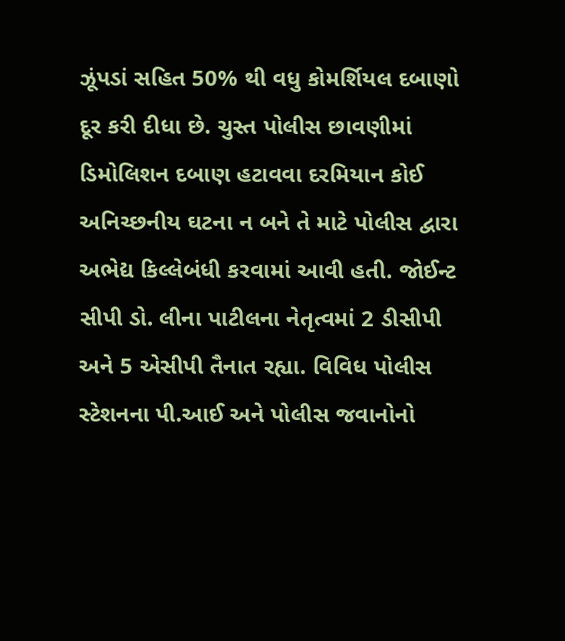ઝૂંપડાં સહિત 50% થી વધુ કોમર્શિયલ દબાણો દૂર કરી દીધા છે. ચુસ્ત પોલીસ છાવણીમાં ડિમોલિશન દબાણ હટાવવા દરમિયાન કોઈ અનિચ્છનીય ઘટના ન બને તે માટે પોલીસ દ્વારા અભેદ્ય કિલ્લેબંધી કરવામાં આવી હતી. જોઈન્ટ સીપી ડો. લીના પાટીલના નેતૃત્વમાં 2 ડીસીપી અને 5 એસીપી તૈનાત રહ્યા. વિવિધ પોલીસ સ્ટેશનના પી.આઈ અને પોલીસ જવાનોનો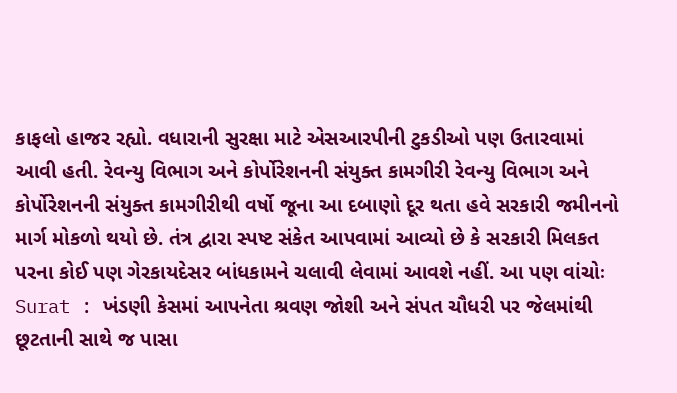કાફલો હાજર રહ્યો. વધારાની સુરક્ષા માટે એસઆરપીની ટુકડીઓ પણ ઉતારવામાં આવી હતી. રેવન્યુ વિભાગ અને કોર્પોરેશનની સંયુક્ત કામગીરી રેવન્યુ વિભાગ અને કોર્પોરેશનની સંયુક્ત કામગીરીથી વર્ષો જૂના આ દબાણો દૂર થતા હવે સરકારી જમીનનો માર્ગ મોકળો થયો છે. તંત્ર દ્વારા સ્પષ્ટ સંકેત આપવામાં આવ્યો છે કે સરકારી મિલકત પરના કોઈ પણ ગેરકાયદેસર બાંધકામને ચલાવી લેવામાં આવશે નહીં. આ પણ વાંચોઃ Surat : ખંડણી કેસમાં આપનેતા શ્રવણ જોશી અને સંપત ચૌધરી પર જેલમાંથી છૂટતાની સાથે જ પાસા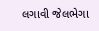લગાવી જેલભેગા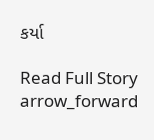કર્યા

Read Full Story arrow_forward